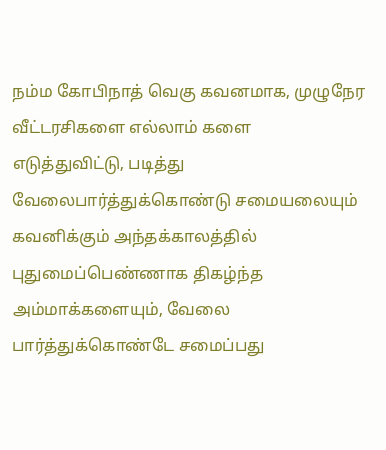நம்ம கோபிநாத் வெகு கவனமாக, முழுநேர வீட்டரசிகளை எல்லாம் களை எடுத்துவிட்டு, படித்து வேலைபார்த்துக்கொண்டு சமையலையும் கவனிக்கும் அந்தக்காலத்தில் புதுமைப்பெண்ணாக திகழ்ந்த அம்மாக்களையும், வேலை பார்த்துக்கொண்டே சமைப்பது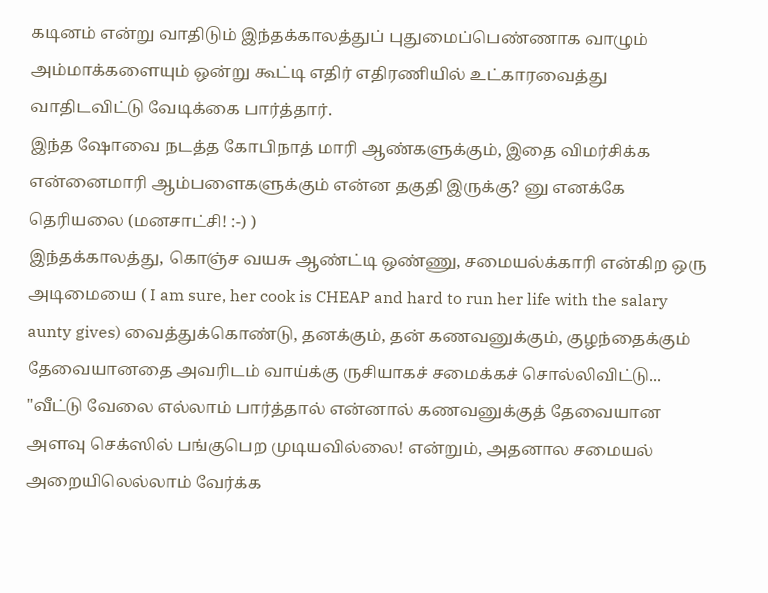கடினம் என்று வாதிடும் இந்தக்காலத்துப் புதுமைப்பெண்ணாக வாழும் அம்மாக்களையும் ஒன்று கூட்டி எதிர் எதிரணியில் உட்காரவைத்து வாதிடவிட்டு வேடிக்கை பார்த்தார்.
இந்த ஷோவை நடத்த கோபிநாத் மாரி ஆண்களுக்கும், இதை விமர்சிக்க என்னைமாரி ஆம்பளைகளுக்கும் என்ன தகுதி இருக்கு? னு எனக்கே தெரியலை (மனசாட்சி! :-) )
இந்தக்காலத்து, கொஞ்ச வயசு ஆண்ட்டி ஒண்ணு, சமையல்க்காரி என்கிற ஒரு அடிமையை ( I am sure, her cook is CHEAP and hard to run her life with the salary aunty gives) வைத்துக்கொண்டு, தனக்கும், தன் கணவனுக்கும், குழந்தைக்கும் தேவையானதை அவரிடம் வாய்க்கு ருசியாகச் சமைக்கச் சொல்லிவிட்டு...
"வீட்டு வேலை எல்லாம் பார்த்தால் என்னால் கணவனுக்குத் தேவையான அளவு செக்ஸில் பங்குபெற முடியவில்லை! என்றும், அதனால சமையல் அறையிலெல்லாம் வேர்க்க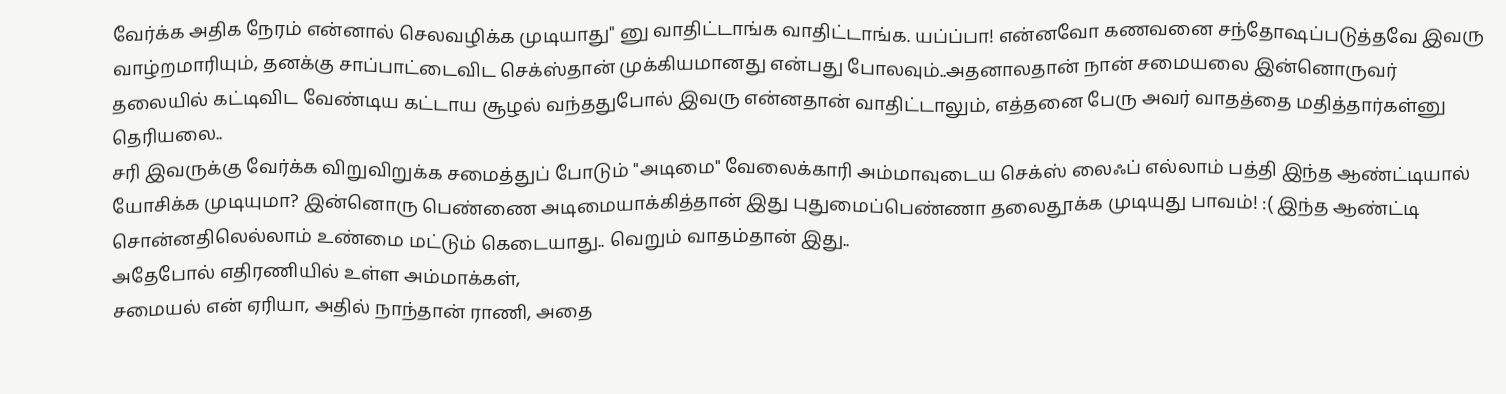வேர்க்க அதிக நேரம் என்னால் செலவழிக்க முடியாது" னு வாதிட்டாங்க வாதிட்டாங்க. யப்ப்பா! என்னவோ கணவனை சந்தோஷப்படுத்தவே இவரு வாழ்றமாரியும், தனக்கு சாப்பாட்டைவிட செக்ஸ்தான் முக்கியமானது என்பது போலவும்..அதனாலதான் நான் சமையலை இன்னொருவர் தலையில் கட்டிவிட வேண்டிய கட்டாய சூழல் வந்ததுபோல் இவரு என்னதான் வாதிட்டாலும், எத்தனை பேரு அவர் வாதத்தை மதித்தார்கள்னு தெரியலை..
சரி இவருக்கு வேர்க்க விறுவிறுக்க சமைத்துப் போடும் "அடிமை" வேலைக்காரி அம்மாவுடைய செக்ஸ் லைஃப் எல்லாம் பத்தி இந்த ஆண்ட்டியால் யோசிக்க முடியுமா? இன்னொரு பெண்ணை அடிமையாக்கித்தான் இது புதுமைப்பெண்ணா தலைதூக்க முடியுது பாவம்! :( இந்த ஆண்ட்டி சொன்னதிலெல்லாம் உண்மை மட்டும் கெடையாது.. வெறும் வாதம்தான் இது..
அதேபோல் எதிரணியில் உள்ள அம்மாக்கள்,
சமையல் என் ஏரியா, அதில் நாந்தான் ராணி, அதை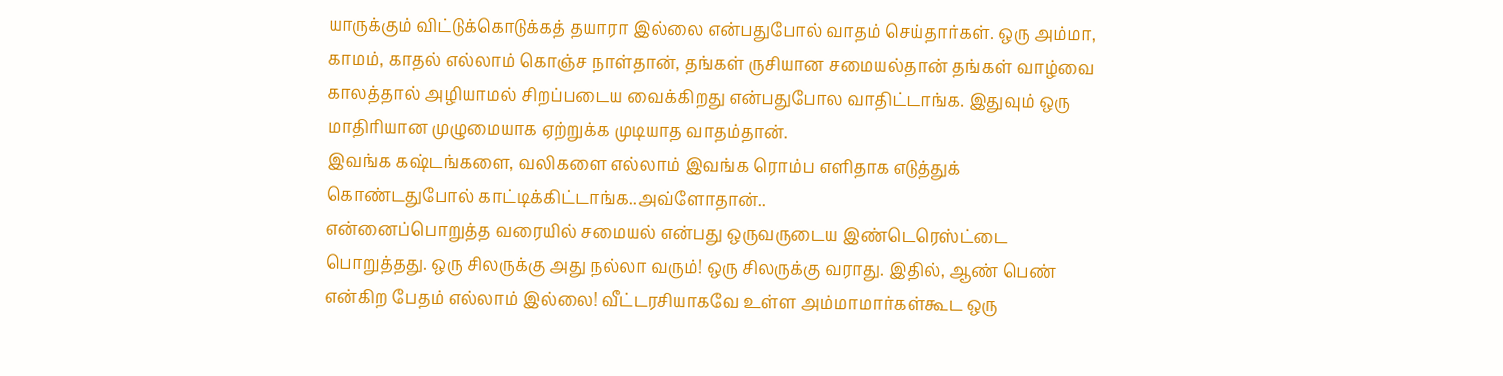யாருக்கும் விட்டுக்கொடுக்கத் தயாரா இல்லை என்பதுபோல் வாதம் செய்தார்கள். ஒரு அம்மா, காமம், காதல் எல்லாம் கொஞ்ச நாள்தான், தங்கள் ருசியான சமையல்தான் தங்கள் வாழ்வை காலத்தால் அழியாமல் சிறப்படைய வைக்கிறது என்பதுபோல வாதிட்டாங்க. இதுவும் ஒரு மாதிரியான முழுமையாக ஏற்றுக்க முடியாத வாதம்தான்.
இவங்க கஷ்டங்களை, வலிகளை எல்லாம் இவங்க ரொம்ப எளிதாக எடுத்துக் கொண்டதுபோல் காட்டிக்கிட்டாங்க..அவ்ளோதான்..
என்னைப்பொறுத்த வரையில் சமையல் என்பது ஒருவருடைய இண்டெரெஸ்ட்டை பொறுத்தது. ஒரு சிலருக்கு அது நல்லா வரும்! ஒரு சிலருக்கு வராது. இதில், ஆண் பெண் என்கிற பேதம் எல்லாம் இல்லை! வீட்டரசியாகவே உள்ள அம்மாமார்கள்கூட ஒரு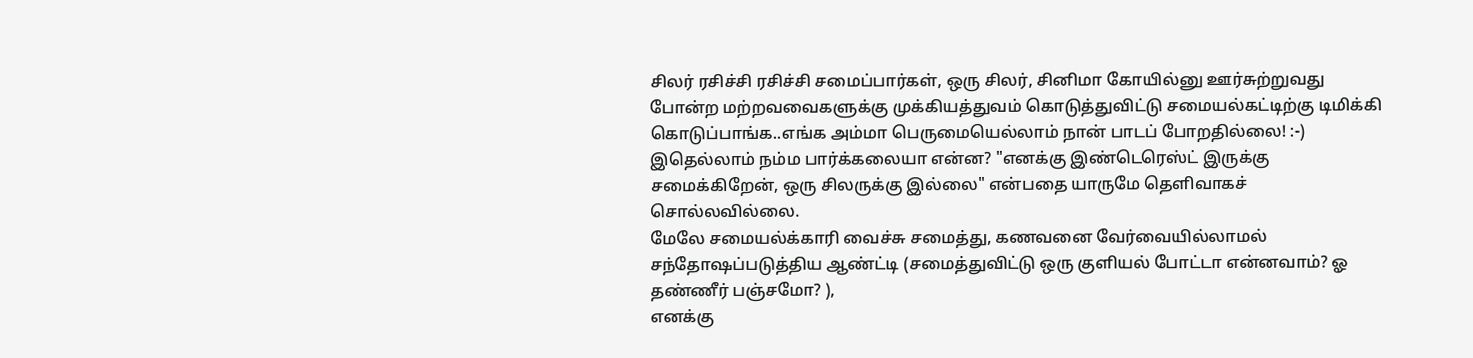சிலர் ரசிச்சி ரசிச்சி சமைப்பார்கள், ஒரு சிலர், சினிமா கோயில்னு ஊர்சுற்றுவது போன்ற மற்றவவைகளுக்கு முக்கியத்துவம் கொடுத்துவிட்டு சமையல்கட்டிற்கு டிமிக்கி கொடுப்பாங்க..எங்க அம்மா பெருமையெல்லாம் நான் பாடப் போறதில்லை! :-) இதெல்லாம் நம்ம பார்க்கலையா என்ன? "எனக்கு இண்டெரெஸ்ட் இருக்கு சமைக்கிறேன், ஒரு சிலருக்கு இல்லை" என்பதை யாருமே தெளிவாகச் சொல்லவில்லை.
மேலே சமையல்க்காரி வைச்சு சமைத்து, கணவனை வேர்வையில்லாமல் சந்தோஷப்படுத்திய ஆண்ட்டி (சமைத்துவிட்டு ஒரு குளியல் போட்டா என்னவாம்? ஓ தண்ணீர் பஞ்சமோ? ),
எனக்கு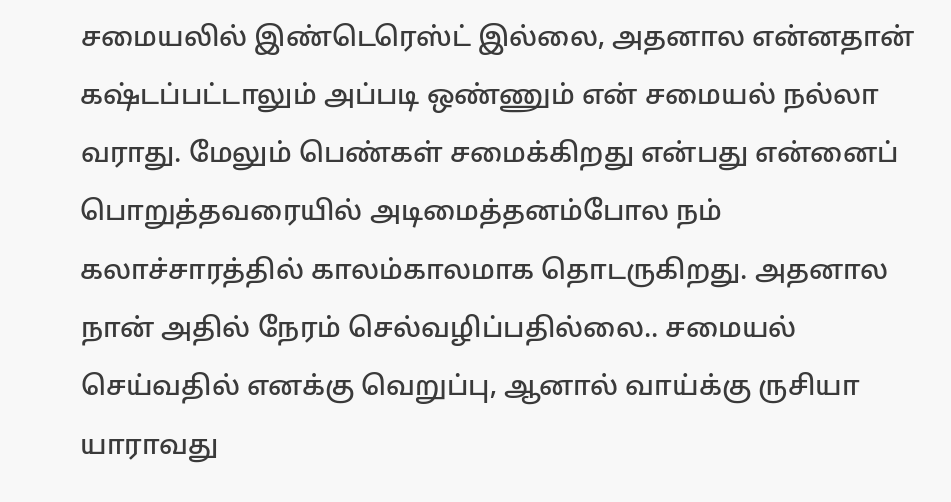சமையலில் இண்டெரெஸ்ட் இல்லை, அதனால என்னதான் கஷ்டப்பட்டாலும் அப்படி ஒண்ணும் என் சமையல் நல்லா வராது. மேலும் பெண்கள் சமைக்கிறது என்பது என்னைப் பொறுத்தவரையில் அடிமைத்தனம்போல நம் கலாச்சாரத்தில் காலம்காலமாக தொடருகிறது. அதனால நான் அதில் நேரம் செல்வழிப்பதில்லை.. சமையல் செய்வதில் எனக்கு வெறுப்பு, ஆனால் வாய்க்கு ருசியா யாராவது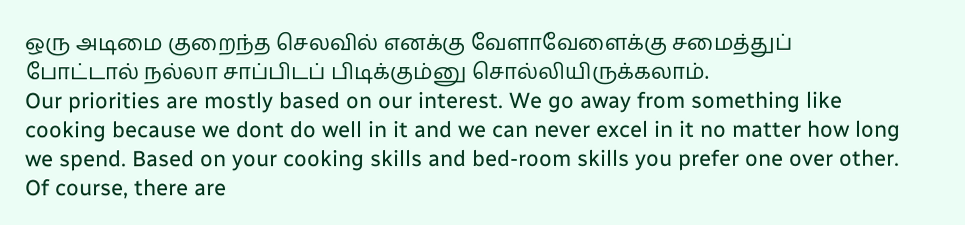ஒரு அடிமை குறைந்த செலவில் எனக்கு வேளாவேளைக்கு சமைத்துப் போட்டால் நல்லா சாப்பிடப் பிடிக்கும்னு சொல்லியிருக்கலாம்.
Our priorities are mostly based on our interest. We go away from something like cooking because we dont do well in it and we can never excel in it no matter how long we spend. Based on your cooking skills and bed-room skills you prefer one over other. Of course, there are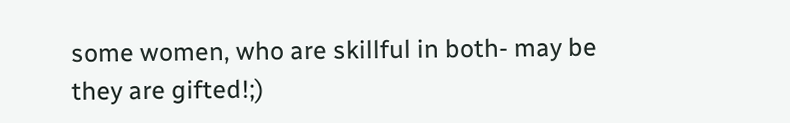some women, who are skillful in both- may be they are gifted!;)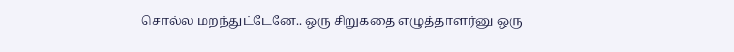சொல்ல மறந்துட்டேனே.. ஒரு சிறுகதை எழுத்தாளர்னு ஒரு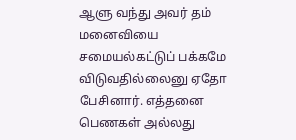ஆளு வந்து அவர் தம் மனைவியை சமையல்கட்டுப் பக்கமே விடுவதில்லைனு ஏதோ பேசினார். எத்தனை பெணகள் அல்லது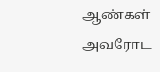ஆண்கள் அவரோட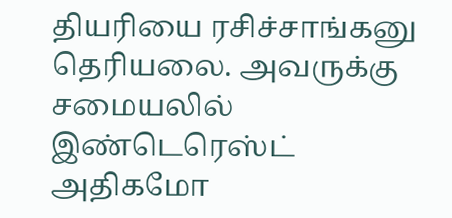தியரியை ரசிச்சாங்கனு தெரியலை. அவருக்கு சமையலில் இண்டெரெஸ்ட் அதிகமோ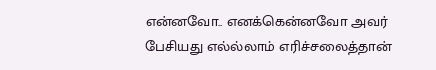என்னவோ.. எனக்கென்னவோ அவர் பேசியது எல்ல்லாம் எரிச்சலைத்தான்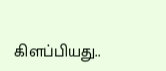கிளப்பியது..